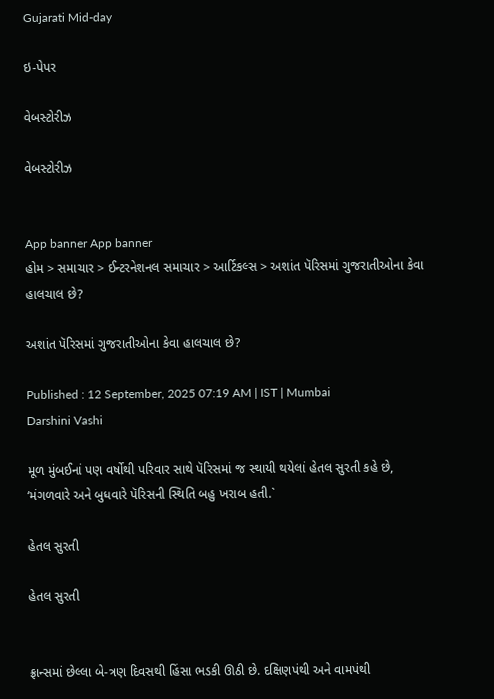Gujarati Mid-day

ઇ-પેપર

વેબસ્ટોરીઝ

વેબસ્ટોરીઝ


App banner App banner
હોમ > સમાચાર > ઈન્ટરનેશનલ સમાચાર > આર્ટિકલ્સ > અશાંત પૅરિસમાં ગુજરાતીઓના કેવા હાલચાલ છે?

અશાંત પૅરિસમાં ગુજરાતીઓના કેવા હાલચાલ છે?

Published : 12 September, 2025 07:19 AM | IST | Mumbai
Darshini Vashi

મૂળ મુંબઈનાં પણ વર્ષોથી પરિવાર સાથે પૅરિસમાં જ સ્થાયી થયેલાં હેતલ સુરતી કહે છે, ‘મંગળવારે અને બુધવારે પૅરિસની સ્થિતિ બહુ ખરાબ હતી.`

હેતલ સુરતી

હેતલ સુરતી


ફ્રાન્સમાં છેલ્લા બે-ત્રણ દિવસથી હિંસા ભડકી ઊઠી છે. દક્ષિણપંથી અને વામપંથી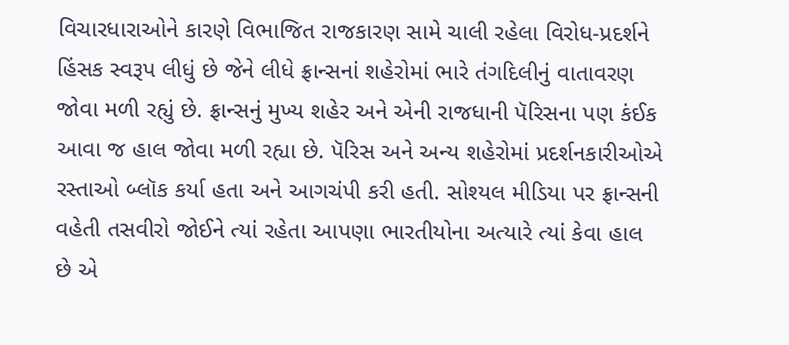વિચારધારાઓને કારણે વિભાજિત રાજકારણ સામે ચાલી રહેલા વિરોધ-પ્રદર્શને હિંસક સ્વરૂપ લીધું છે જેને લીધે ફ્રાન્સનાં શહેરોમાં ભારે તંગદિલીનું વાતાવરણ જોવા મળી રહ્યું છે. ફ્રાન્સનું મુખ્ય શહેર અને એની રાજધાની પૅરિસના પણ કંઈક આવા જ હાલ જોવા મળી રહ્યા છે. પૅરિસ અને અન્ય શહેરોમાં પ્રદર્શનકારીઓએ રસ્તાઓ બ્લૉક કર્યા હતા અને આગચંપી કરી હતી. સોશ્યલ મીડિયા પર ફ્રાન્સની વહેતી તસવીરો જોઈને ત્યાં રહેતા આપણા ભારતીયોના અત્યારે ત્યાં કેવા હાલ છે એ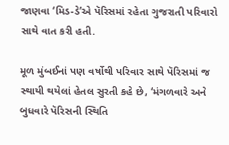જાણવા ‘મિડ-ડે’એ પૅરિસમાં રહેતા ગુજરાતી પરિવારો સાથે વાત કરી હતી.

મૂળ મુંબઈનાં પણ વર્ષોથી પરિવાર સાથે પૅરિસમાં જ સ્થાયી થયેલાં હેતલ સુરતી કહે છે, ‘મંગળવારે અને બુધવારે પૅરિસની સ્થિતિ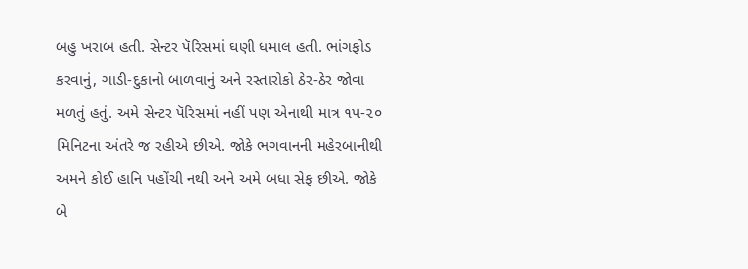બહુ ખરાબ હતી. સેન્ટર પૅરિસમાં ઘણી ધમાલ હતી. ભાંગફોડ કરવાનું, ગાડી-દુકાનો બાળવાનું અને રસ્તારોકો ઠેર-ઠેર જોવા મળતું હતું. અમે સેન્ટર પૅરિસમાં નહીં પણ એનાથી માત્ર ૧૫-૨૦ મિનિટના અંતરે જ રહીએ છીએ. જોકે ભગવાનની મહેરબાનીથી અમને કોઈ હાનિ પહોંચી નથી અને અમે બધા સેફ છીએ. જોકે બે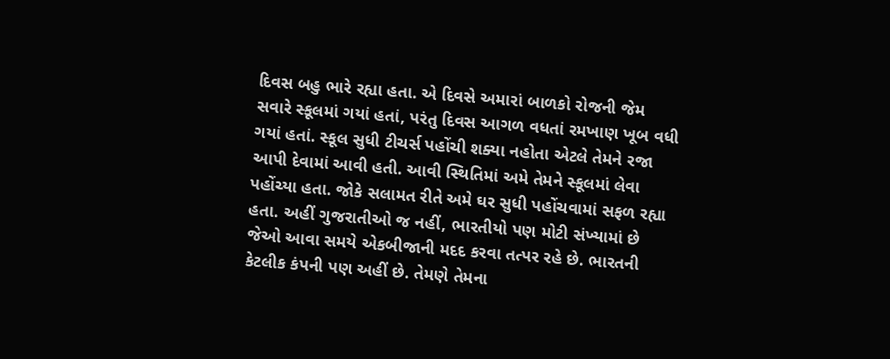દિવસ બહુ ભારે રહ્યા હતા. એ દિવસે અમારાં બાળકો રોજની જેમ સવારે સ્કૂલમાં ગયાં હતાં, પરંતુ દિવસ આગળ વધતાં રમખાણ ખૂબ વધી ગયાં હતાં. સ્કૂલ સુધી ટીચર્સ પહોંચી શક્યા નહોતા એટલે તેમને રજા આપી દેવામાં આવી હતી. આવી સ્થિતિમાં અમે તેમને સ્કૂલમાં લેવા પહોંચ્યા હતા. જોકે સલામત રીતે અમે ઘર સુધી પહોંચવામાં સફળ રહ્યા હતા. અહીં ગુજરાતીઓ જ નહીં, ભારતીયો પણ મોટી સંખ્યામાં છે જેઓ આવા સમયે એકબીજાની મદદ કરવા તત્પર રહે છે. ભારતની કેટલીક કંપની પણ અહીં છે. તેમણે તેમના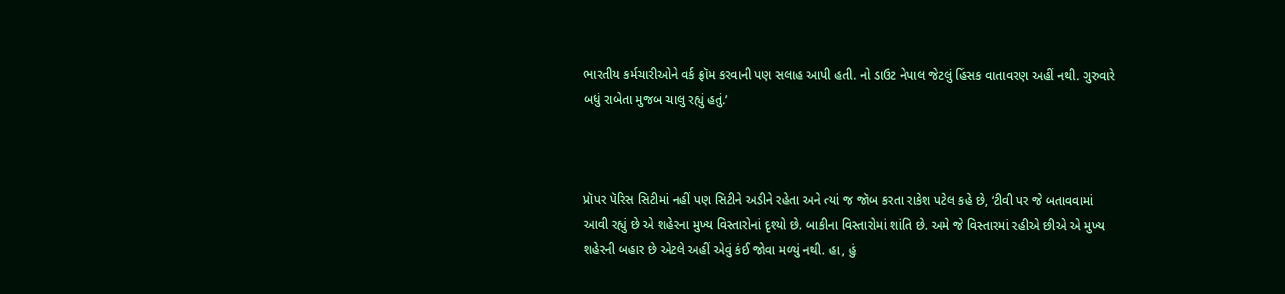ભારતીય કર્મચારીઓને વર્ક ફ્રૉમ કરવાની પણ સલાહ આપી હતી. નો ડાઉટ નેપાલ જેટલું હિંસક વાતાવરણ અહીં નથી. ગુરુવારે બધું રાબેતા મુજબ ચાલુ રહ્યું હતું.’



પ્રૉપર પૅરિસ સિટીમાં નહીં પણ સિટીને અડીને રહેતા અને ત્યાં જ જૉબ કરતા રાકેશ પટેલ કહે છે, ‘ટીવી પર જે બતાવવામાં આવી રહ્યું છે એ શહેરના મુખ્ય વિસ્તારોનાં દૃશ્યો છે. બાકીના વિસ્તારોમાં શાંતિ છે. અમે જે વિસ્તારમાં રહીએ છીએ એ મુખ્ય શહેરની બહાર છે એટલે અહીં એવું કંઈ જોવા મળ્યું નથી. હા, હું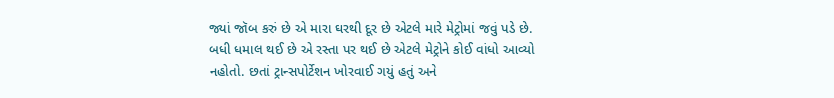જ્યાં જૉબ કરું છે એ મારા ઘરથી દૂર છે એટલે મારે મેટ્રોમાં જવું પડે છે. બધી ધમાલ થઈ છે એ રસ્તા પર થઈ છે એટલે મેટ્રોને કોઈ વાંધો આવ્યો નહોતો. છતાં ટ્રાન્સપોર્ટેશન ખોરવાઈ ગયું હતું અને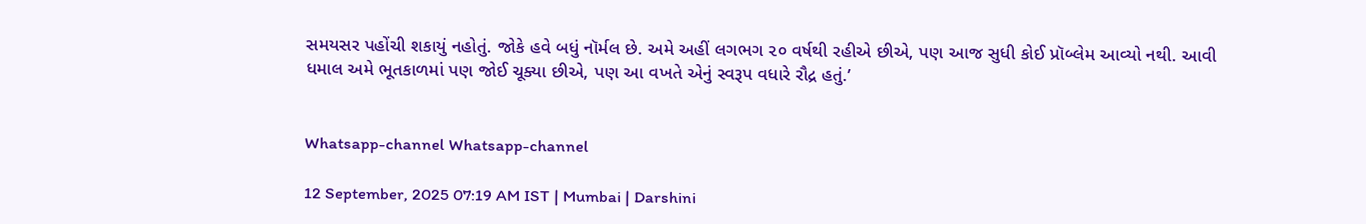સમયસર પહોંચી શકાયું નહોતું. જોકે હવે બધું નૉર્મલ છે. અમે અહીં લગભગ ૨૦ વર્ષથી રહીએ છીએ, પણ આજ સુધી કોઈ પ્રૉબ્લેમ આવ્યો નથી. આવી ધમાલ અમે ભૂતકાળમાં પણ જોઈ ચૂક્યા છીએ, પણ આ વખતે એનું સ્વરૂપ વધારે રૌદ્ર હતું.’


Whatsapp-channel Whatsapp-channel

12 September, 2025 07:19 AM IST | Mumbai | Darshini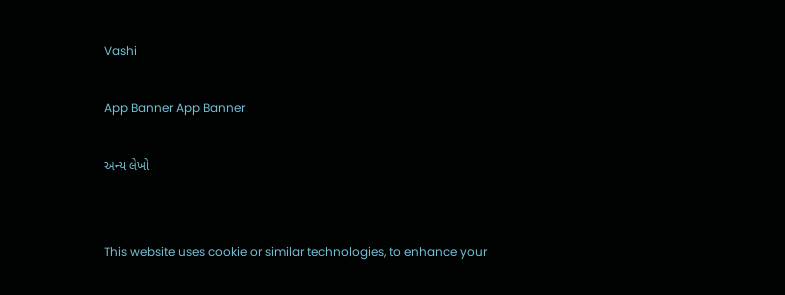Vashi

App Banner App Banner

અન્ય લેખો


This website uses cookie or similar technologies, to enhance your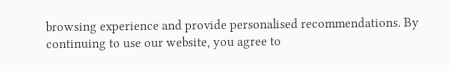browsing experience and provide personalised recommendations. By continuing to use our website, you agree to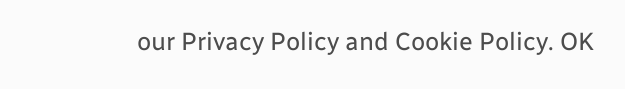our Privacy Policy and Cookie Policy. OK